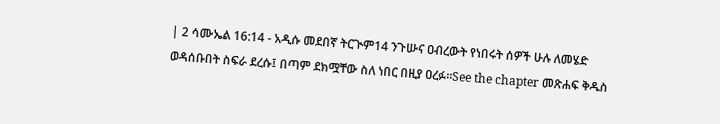| 2 ሳሙኤል 16:14 - አዲሱ መደበኛ ትርጒም14 ንጉሡና ዐብረውት የነበሩት ሰዎች ሁሉ ለመሄድ ወዳሰቡበት ስፍራ ደረሱ፤ በጣም ደክሟቸው ስለ ነበር በዚያ ዐረፉ።See the chapter መጽሐፍ ቅዱስ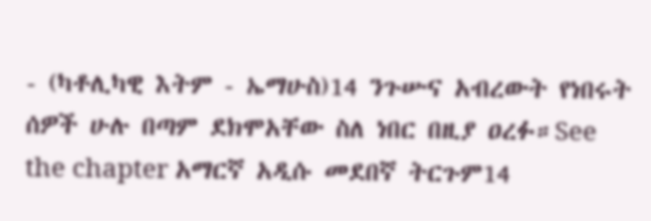- (ካቶሊካዊ እትም - ኤማሁስ)14 ንጉሡና አብረውት የነበሩት ሰዎች ሁሉ በጣም ደክሞአቸው ስለ ነበር በዚያ ዐረፉ።See the chapter አማርኛ አዲሱ መደበኛ ትርጉም14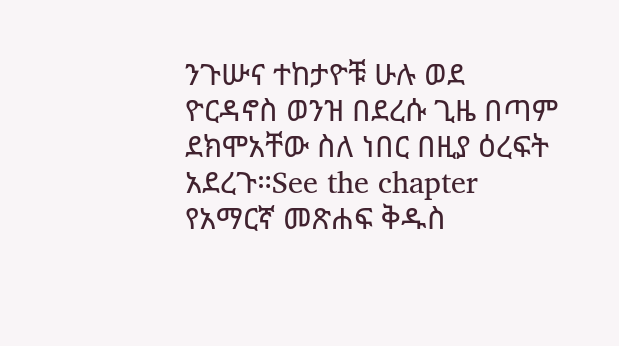ንጉሡና ተከታዮቹ ሁሉ ወደ ዮርዳኖስ ወንዝ በደረሱ ጊዜ በጣም ደክሞአቸው ስለ ነበር በዚያ ዕረፍት አደረጉ።See the chapter የአማርኛ መጽሐፍ ቅዱስ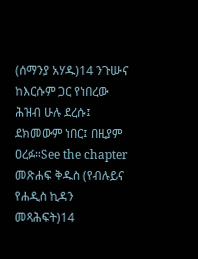(ሰማንያ አሃዱ)14 ንጉሡና ከእርሱም ጋር የነበረው ሕዝብ ሁሉ ደረሱ፤ ደክመውም ነበር፤ በዚያም ዐረፉ።See the chapter መጽሐፍ ቅዱስ (የብሉይና የሐዲስ ኪዳን መጻሕፍት)14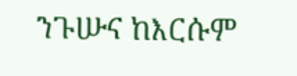ንጉሡና ከእርሱም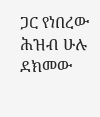ጋር የነበረው ሕዝብ ሁሉ ደክመው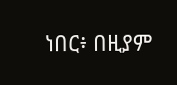ነበር፥ በዚያም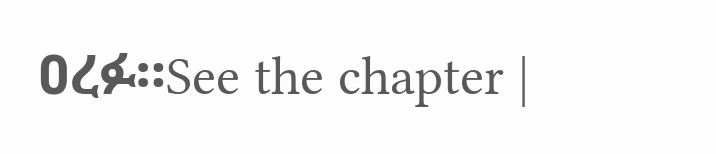ዐረፉ።See the chapter |